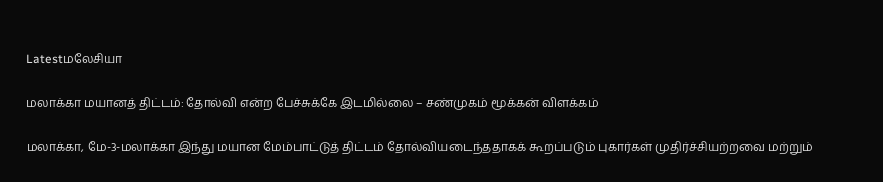Latestமலேசியா

மலாக்கா மயானத் திட்டம்: தோல்வி என்ற பேச்சுக்கே இடமில்லை – சண்முகம் மூக்கன் விளக்கம்

மலாக்கா, மே-3-மலாக்கா இந்து மயான மேம்பாட்டுத் திட்டம் தோல்வியடைந்ததாகக் கூறப்படும் புகார்கள் முதிர்ச்சியற்றவை மற்றும்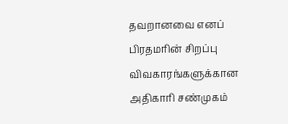தவறானவை எனப் பிரதமரின் சிறப்பு விவகாரங்களுக்கான அதிகாரி சண்முகம்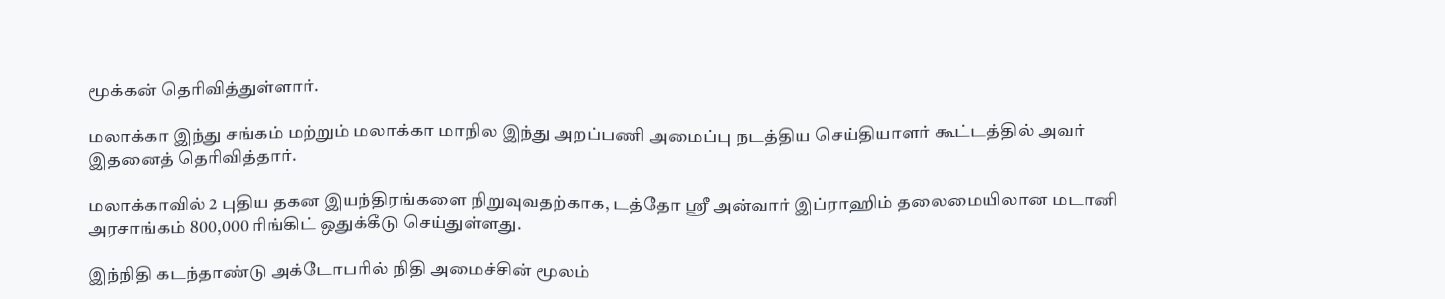மூக்கன் தெரிவித்துள்ளார்.

மலாக்கா இந்து சங்கம் மற்றும் மலாக்கா மாநில இந்து அறப்பணி அமைப்பு நடத்திய செய்தியாளர் கூட்டத்தில் அவர் இதனைத் தெரிவித்தார்.

மலாக்காவில் 2 புதிய தகன இயந்திரங்களை நிறுவுவதற்காக, டத்தோ ஸ்ரீ அன்வார் இப்ராஹிம் தலைமையிலான மடானி அரசாங்கம் 800,000 ரிங்கிட் ஒதுக்கீடு செய்துள்ளது.

இந்நிதி கடந்தாண்டு அக்டோபரில் நிதி அமைச்சின் மூலம்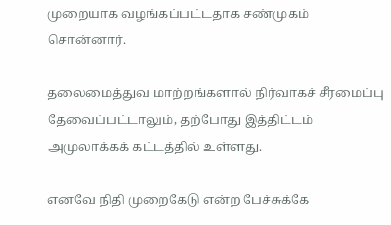முறையாக வழங்கப்பட்டதாக சண்முகம் சொன்னார்.

தலைமைத்துவ மாற்றங்களால் நிர்வாகச் சீரமைப்பு தேவைப்பட்டாலும், தற்போது இத்திட்டம் அமுலாக்கக் கட்டத்தில் உள்ளது.

எனவே நிதி முறைகேடு என்ற பேச்சுக்கே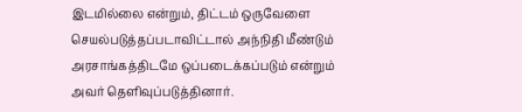இடமில்லை என்றும், திட்டம் ஒருவேளை செயல்படுத்தப்படாவிட்டால் அந்நிதி மீண்டும் அரசாங்கத்திடமே ஒப்படைக்கப்படும் என்றும் அவர் தெளிவுப்படுத்தினார்.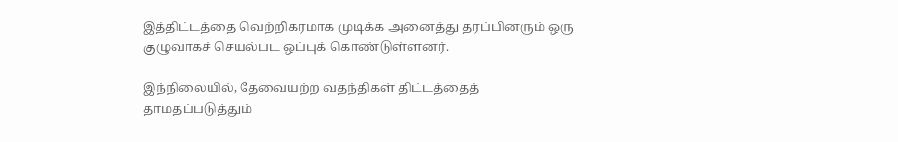இத்திட்டத்தை வெற்றிகரமாக முடிக்க அனைத்து தரப்பினரும் ஒரு குழுவாகச் செயல்பட ஒப்புக் கொண்டுள்ளனர்.

இந்நிலையில், தேவையற்ற வதந்திகள் திட்டத்தைத் தாமதப்படுத்தும்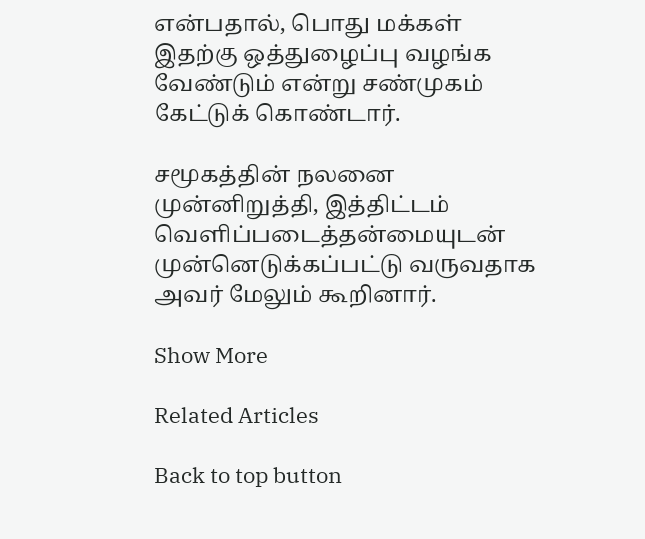என்பதால், பொது மக்கள் இதற்கு ஒத்துழைப்பு வழங்க வேண்டும் என்று சண்முகம் கேட்டுக் கொண்டார்.

சமூகத்தின் நலனை முன்னிறுத்தி, இத்திட்டம் வெளிப்படைத்தன்மையுடன் முன்னெடுக்கப்பட்டு வருவதாக அவர் மேலும் கூறினார்.

Show More

Related Articles

Back to top button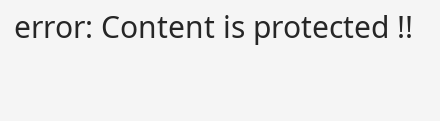error: Content is protected !!